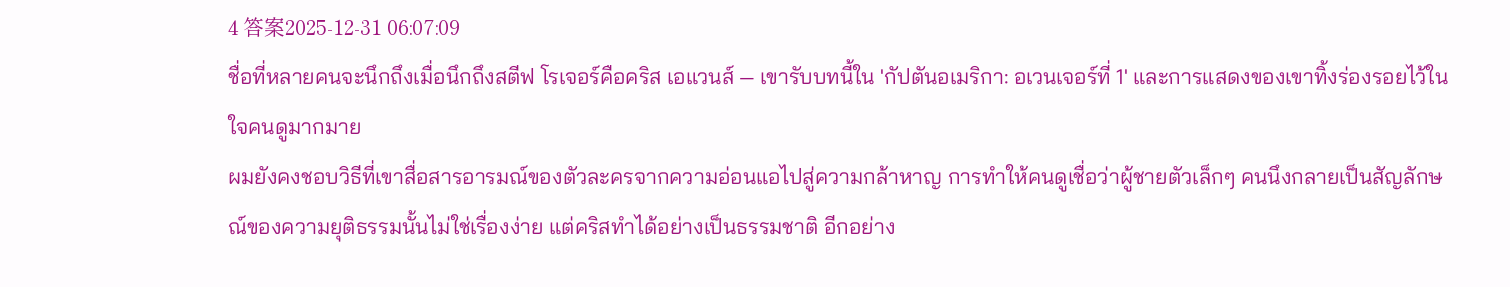4 答案2025-12-31 06:07:09
ชื่อที่หลายคนจะนึกถึงเมื่อนึกถึงสตีฟ โรเจอร์คือคริส เอแวนส์ — เขารับบทนี้ใน 'กัปตันอเมริกา: อเวนเจอร์ที่ 1' และการแสดงของเขาทิ้งร่องรอยไว้ในใจคนดูมากมาย
ผมยังคงชอบวิธีที่เขาสื่อสารอารมณ์ของตัวละครจากความอ่อนแอไปสู่ความกล้าหาญ การทำให้คนดูเชื่อว่าผู้ชายตัวเล็กๆ คนนึงกลายเป็นสัญลักษณ์ของความยุติธรรมนั้นไม่ใช่เรื่องง่าย แต่คริสทำได้อย่างเป็นธรรมชาติ อีกอย่าง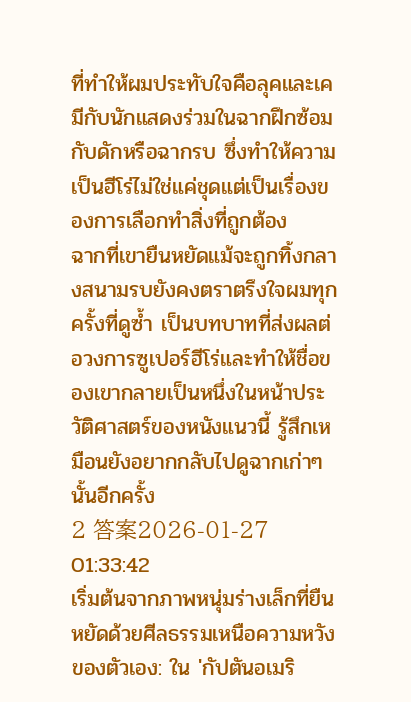ที่ทำให้ผมประทับใจคือลุคและเคมีกับนักแสดงร่วมในฉากฝึกซ้อมกับดักหรือฉากรบ ซึ่งทำให้ความเป็นฮีโร่ไม่ใช่แค่ชุดแต่เป็นเรื่องของการเลือกทำสิ่งที่ถูกต้อง
ฉากที่เขายืนหยัดแม้จะถูกทิ้งกลางสนามรบยังคงตราตรึงใจผมทุกครั้งที่ดูซ้ำ เป็นบทบาทที่ส่งผลต่อวงการซูเปอร์ฮีโร่และทำให้ชื่อของเขากลายเป็นหนึ่งในหน้าประวัติศาสตร์ของหนังแนวนี้ รู้สึกเหมือนยังอยากกลับไปดูฉากเก่าๆ นั้นอีกครั้ง
2 答案2026-01-27 01:33:42
เริ่มต้นจากภาพหนุ่มร่างเล็กที่ยืนหยัดด้วยศีลธรรมเหนือความหวังของตัวเอง: ใน 'กัปตันอเมริ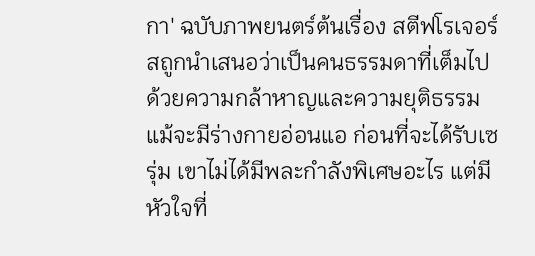กา' ฉบับภาพยนตร์ต้นเรื่อง สตีฟโรเจอร์สถูกนำเสนอว่าเป็นคนธรรมดาที่เต็มไปด้วยความกล้าหาญและความยุติธรรมแม้จะมีร่างกายอ่อนแอ ก่อนที่จะได้รับเซรุ่ม เขาไม่ได้มีพละกำลังพิเศษอะไร แต่มีหัวใจที่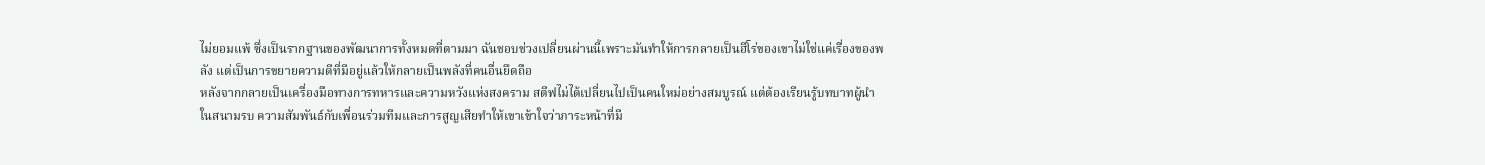ไม่ยอมแพ้ ซึ่งเป็นรากฐานของพัฒนาการทั้งหมดที่ตามมา ฉันชอบช่วงเปลี่ยนผ่านนี้เพราะมันทำให้การกลายเป็นฮีโร่ของเขาไม่ใช่แค่เรื่องของพลัง แต่เป็นการขยายความดีที่มีอยู่แล้วให้กลายเป็นพลังที่คนอื่นยึดถือ
หลังจากกลายเป็นเครื่องมือทางการทหารและความหวังแห่งสงคราม สตีฟไม่ได้เปลี่ยนไปเป็นคนใหม่อย่างสมบูรณ์ แต่ต้องเรียนรู้บทบาทผู้นำในสนามรบ ความสัมพันธ์กับเพื่อนร่วมทีมและการสูญเสียทำให้เขาเข้าใจว่าภาระหน้าที่มี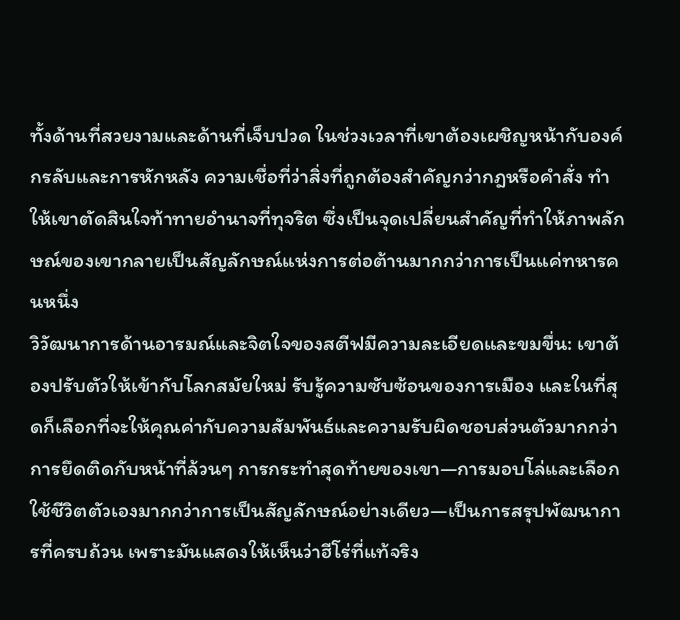ทั้งด้านที่สวยงามและด้านที่เจ็บปวด ในช่วงเวลาที่เขาต้องเผชิญหน้ากับองค์กรลับและการหักหลัง ความเชื่อที่ว่าสิ่งที่ถูกต้องสำคัญกว่ากฎหรือคำสั่ง ทำให้เขาตัดสินใจท้าทายอำนาจที่ทุจริต ซึ่งเป็นจุดเปลี่ยนสำคัญที่ทำให้ภาพลักษณ์ของเขากลายเป็นสัญลักษณ์แห่งการต่อต้านมากกว่าการเป็นแค่ทหารคนหนึ่ง
วิวัฒนาการด้านอารมณ์และจิตใจของสตีฟมีความละเอียดและขมขื่น: เขาต้องปรับตัวให้เข้ากับโลกสมัยใหม่ รับรู้ความซับซ้อนของการเมือง และในที่สุดก็เลือกที่จะให้คุณค่ากับความสัมพันธ์และความรับผิดชอบส่วนตัวมากกว่าการยึดติดกับหน้าที่ล้วนๆ การกระทำสุดท้ายของเขา—การมอบโล่และเลือกใช้ชีวิตตัวเองมากกว่าการเป็นสัญลักษณ์อย่างเดียว—เป็นการสรุปพัฒนาการที่ครบถ้วน เพราะมันแสดงให้เห็นว่าฮีโร่ที่แท้จริง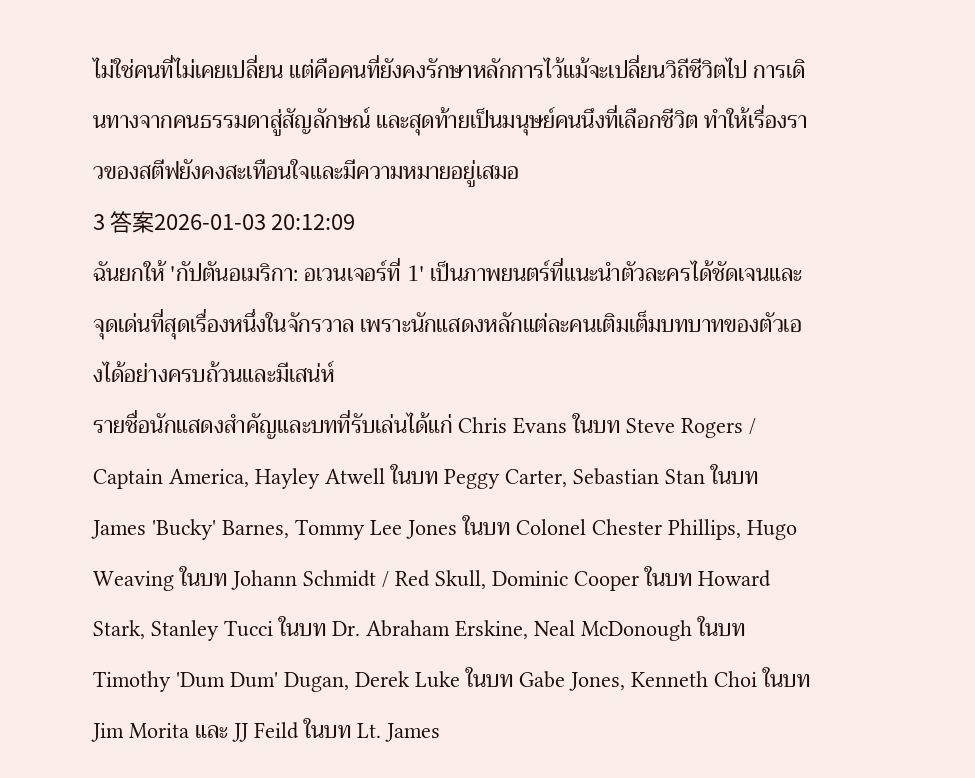ไม่ใช่คนที่ไม่เคยเปลี่ยน แต่คือคนที่ยังคงรักษาหลักการไว้แม้จะเปลี่ยนวิถีชีวิตไป การเดินทางจากคนธรรมดาสู่สัญลักษณ์ และสุดท้ายเป็นมนุษย์คนนึงที่เลือกชีวิต ทำให้เรื่องราวของสตีฟยังคงสะเทือนใจและมีความหมายอยู่เสมอ
3 答案2026-01-03 20:12:09
ฉันยกให้ 'กัปตันอเมริกา: อเวนเจอร์ที่ 1' เป็นภาพยนตร์ที่แนะนำตัวละครได้ชัดเจนและจุดเด่นที่สุดเรื่องหนึ่งในจักรวาล เพราะนักแสดงหลักแต่ละคนเติมเต็มบทบาทของตัวเองได้อย่างครบถ้วนและมีเสน่ห์
รายชื่อนักแสดงสำคัญและบทที่รับเล่นได้แก่ Chris Evans ในบท Steve Rogers / Captain America, Hayley Atwell ในบท Peggy Carter, Sebastian Stan ในบท James 'Bucky' Barnes, Tommy Lee Jones ในบท Colonel Chester Phillips, Hugo Weaving ในบท Johann Schmidt / Red Skull, Dominic Cooper ในบท Howard Stark, Stanley Tucci ในบท Dr. Abraham Erskine, Neal McDonough ในบท Timothy 'Dum Dum' Dugan, Derek Luke ในบท Gabe Jones, Kenneth Choi ในบท Jim Morita และ JJ Feild ในบท Lt. James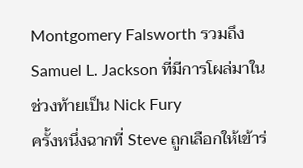Montgomery Falsworth รวมถึง Samuel L. Jackson ที่มีการโผล่มาในช่วงท้ายเป็น Nick Fury
ครั้งหนึ่งฉากที่ Steve ถูกเลือกให้เข้าร่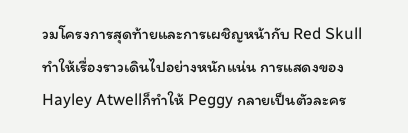วมโครงการสุดท้ายและการเผชิญหน้ากับ Red Skull ทำให้เรื่องราวเดินไปอย่างหนักแน่น การแสดงของ Hayley Atwellก็ทำให้ Peggy กลายเป็นตัวละคร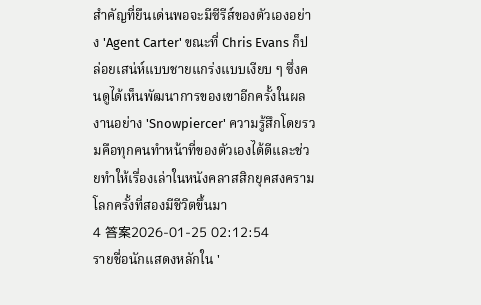สำคัญที่ยืนเด่นพอจะมีซีรีส์ของตัวเองอย่าง 'Agent Carter' ขณะที่ Chris Evans ก็ปล่อยเสน่ห์แบบชายแกร่งแบบเงียบ ๆ ซึ่งคนดูได้เห็นพัฒนาการของเขาอีกครั้งในผลงานอย่าง 'Snowpiercer' ความรู้สึกโดยรวมคือทุกคนทำหน้าที่ของตัวเองได้ดีและช่วยทำให้เรื่องเล่าในหนังคลาสสิกยุคสงครามโลกครั้งที่สองมีชีวิตขึ้นมา
4 答案2026-01-25 02:12:54
รายชื่อนักแสดงหลักใน '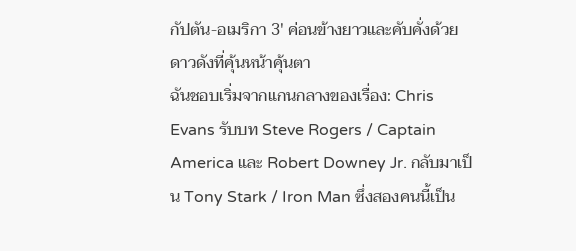กัปตัน-อเมริกา 3' ค่อนข้างยาวและคับคั่งด้วยดาวดังที่คุ้นหน้าคุ้นตา
ฉันชอบเริ่มจากแกนกลางของเรื่อง: Chris Evans รับบท Steve Rogers / Captain America และ Robert Downey Jr. กลับมาเป็น Tony Stark / Iron Man ซึ่งสองคนนี้เป็น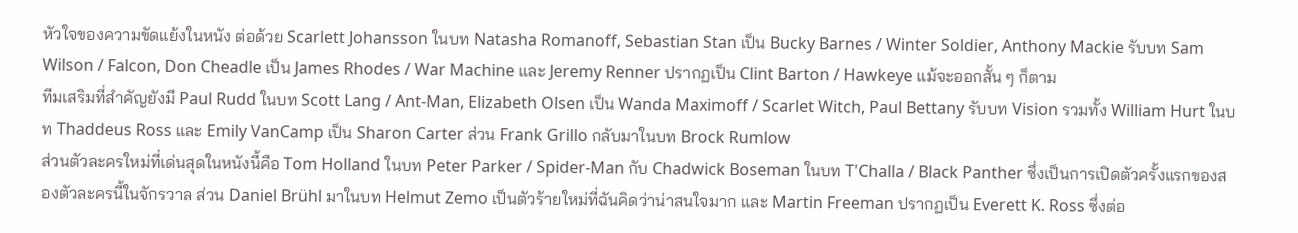หัวใจของความขัดแย้งในหนัง ต่อด้วย Scarlett Johansson ในบท Natasha Romanoff, Sebastian Stan เป็น Bucky Barnes / Winter Soldier, Anthony Mackie รับบท Sam Wilson / Falcon, Don Cheadle เป็น James Rhodes / War Machine และ Jeremy Renner ปรากฏเป็น Clint Barton / Hawkeye แม้จะออกสั้น ๆ ก็ตาม
ทีมเสริมที่สำคัญยังมี Paul Rudd ในบท Scott Lang / Ant-Man, Elizabeth Olsen เป็น Wanda Maximoff / Scarlet Witch, Paul Bettany รับบท Vision รวมทั้ง William Hurt ในบท Thaddeus Ross และ Emily VanCamp เป็น Sharon Carter ส่วน Frank Grillo กลับมาในบท Brock Rumlow
ส่วนตัวละครใหม่ที่เด่นสุดในหนังนี้คือ Tom Holland ในบท Peter Parker / Spider-Man กับ Chadwick Boseman ในบท T'Challa / Black Panther ซึ่งเป็นการเปิดตัวครั้งแรกของสองตัวละครนี้ในจักรวาล ส่วน Daniel Brühl มาในบท Helmut Zemo เป็นตัวร้ายใหม่ที่ฉันคิดว่าน่าสนใจมาก และ Martin Freeman ปรากฏเป็น Everett K. Ross ซึ่งต่อ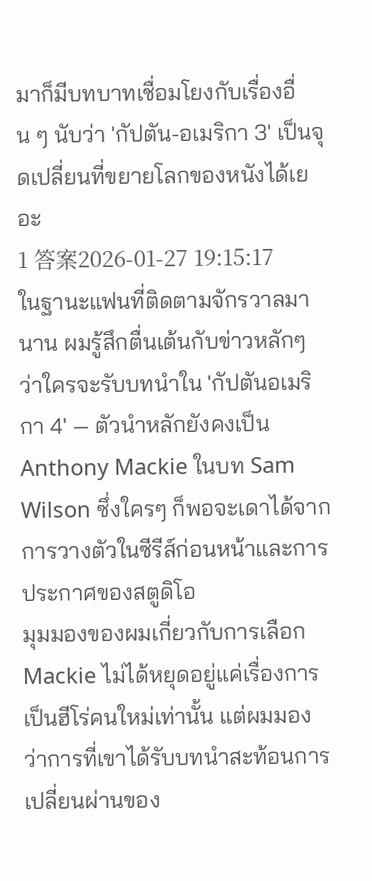มาก็มีบทบาทเชื่อมโยงกับเรื่องอื่น ๆ นับว่า 'กัปตัน-อเมริกา 3' เป็นจุดเปลี่ยนที่ขยายโลกของหนังได้เยอะ
1 答案2026-01-27 19:15:17
ในฐานะแฟนที่ติดตามจักรวาลมานาน ผมรู้สึกตื่นเต้นกับข่าวหลักๆ ว่าใครจะรับบทนำใน 'กัปตันอเมริกา 4' — ตัวนำหลักยังคงเป็น Anthony Mackie ในบท Sam Wilson ซึ่งใครๆ ก็พอจะเดาได้จากการวางตัวในซีรีส์ก่อนหน้าและการประกาศของสตูดิโอ
มุมมองของผมเกี่ยวกับการเลือก Mackie ไม่ได้หยุดอยู่แค่เรื่องการเป็นฮีโร่คนใหม่เท่านั้น แต่ผมมองว่าการที่เขาได้รับบทนำสะท้อนการเปลี่ยนผ่านของ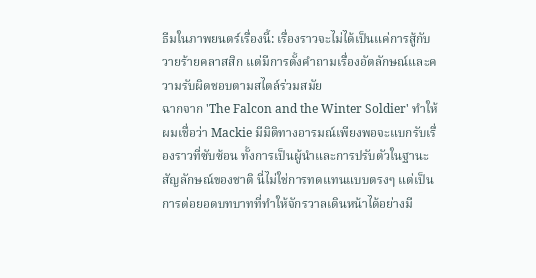ธีมในภาพยนตร์เรื่องนี้: เรื่องราวจะไม่ได้เป็นแค่การสู้กับวายร้ายคลาสสิก แต่มีการตั้งคำถามเรื่องอัตลักษณ์และความรับผิดชอบตามสไตล์ร่วมสมัย
ฉากจาก 'The Falcon and the Winter Soldier' ทำให้ผมเชื่อว่า Mackie มีมิติทางอารมณ์เพียงพอจะแบกรับเรื่องราวที่ซับซ้อน ทั้งการเป็นผู้นำและการปรับตัวในฐานะสัญลักษณ์ของชาติ นี่ไม่ใช่การทดแทนแบบตรงๆ แต่เป็นการต่อยอดบทบาทที่ทำให้จักรวาลเดินหน้าได้อย่างมี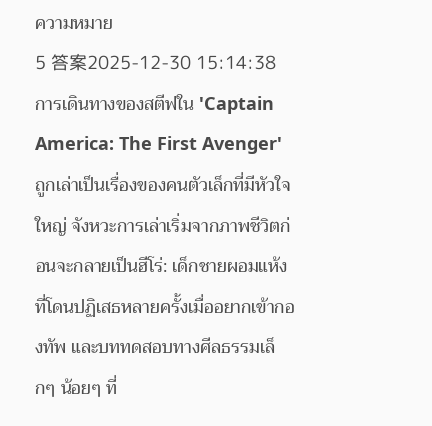ความหมาย
5 答案2025-12-30 15:14:38
การเดินทางของสตีฟใน 'Captain America: The First Avenger' ถูกเล่าเป็นเรื่องของคนตัวเล็กที่มีหัวใจใหญ่ จังหวะการเล่าเริ่มจากภาพชีวิตก่อนจะกลายเป็นฮีโร่: เด็กชายผอมแห้งที่โดนปฏิเสธหลายครั้งเมื่ออยากเข้ากองทัพ และบททดสอบทางศีลธรรมเล็กๆ น้อยๆ ที่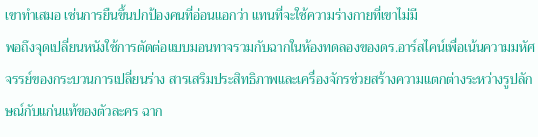เขาทำเสมอ เช่นการยืนขึ้นปกป้องคนที่อ่อนแอกว่า แทนที่จะใช้ความร่างกายที่เขาไม่มี
พอถึงจุดเปลี่ยนหนังใช้การตัดต่อแบบมอนทาจรวมกับฉากในห้องทดลองของดร.อาร์สไคน์เพื่อเน้นความมหัศจรรย์ของกระบวนการเปลี่ยนร่าง สารเสริมประสิทธิภาพและเครื่องจักรช่วยสร้างความแตกต่างระหว่างรูปลักษณ์กับแก่นแท้ของตัวละคร ฉาก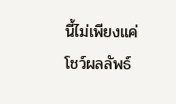นี้ไม่เพียงแค่โชว์ผลลัพธ์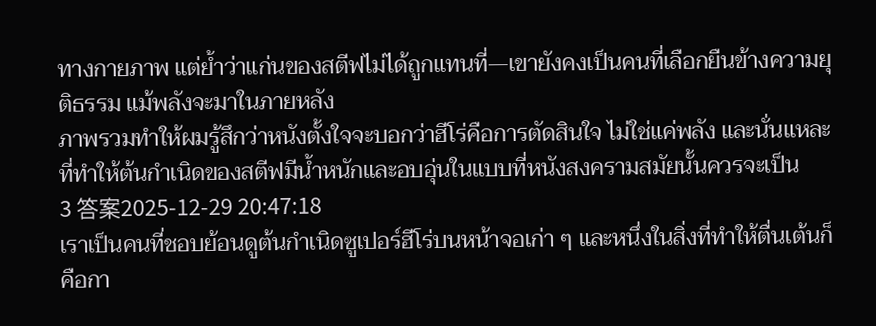ทางกายภาพ แต่ย้ำว่าแก่นของสตีฟไม่ได้ถูกแทนที่—เขายังคงเป็นคนที่เลือกยืนข้างความยุติธรรม แม้พลังจะมาในภายหลัง
ภาพรวมทำให้ผมรู้สึกว่าหนังตั้งใจจะบอกว่าฮีโร่คือการตัดสินใจ ไม่ใช่แค่พลัง และนั่นแหละที่ทำให้ต้นกำเนิดของสตีฟมีน้ำหนักและอบอุ่นในแบบที่หนังสงครามสมัยนั้นควรจะเป็น
3 答案2025-12-29 20:47:18
เราเป็นคนที่ชอบย้อนดูต้นกำเนิดซูเปอร์ฮีโร่บนหน้าจอเก่า ๆ และหนึ่งในสิ่งที่ทำให้ตื่นเต้นก็คือกา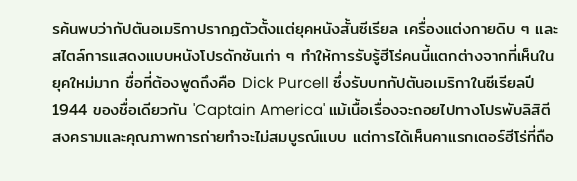รค้นพบว่ากัปตันอเมริกาปรากฏตัวตั้งแต่ยุคหนังสั้นซีเรียล เครื่องแต่งกายดิบ ๆ และสไตล์การแสดงแบบหนังโปรดักชันเก่า ๆ ทำให้การรับรู้ฮีโร่คนนี้แตกต่างจากที่เห็นในยุคใหม่มาก ชื่อที่ต้องพูดถึงคือ Dick Purcell ซึ่งรับบทกัปตันอเมริกาในซีเรียลปี 1944 ของชื่อเดียวกัน 'Captain America' แม้เนื้อเรื่องจะถอยไปทางโปรพับลิสิตีสงครามและคุณภาพการถ่ายทำจะไม่สมบูรณ์แบบ แต่การได้เห็นคาแรกเตอร์ฮีโร่ที่ถือ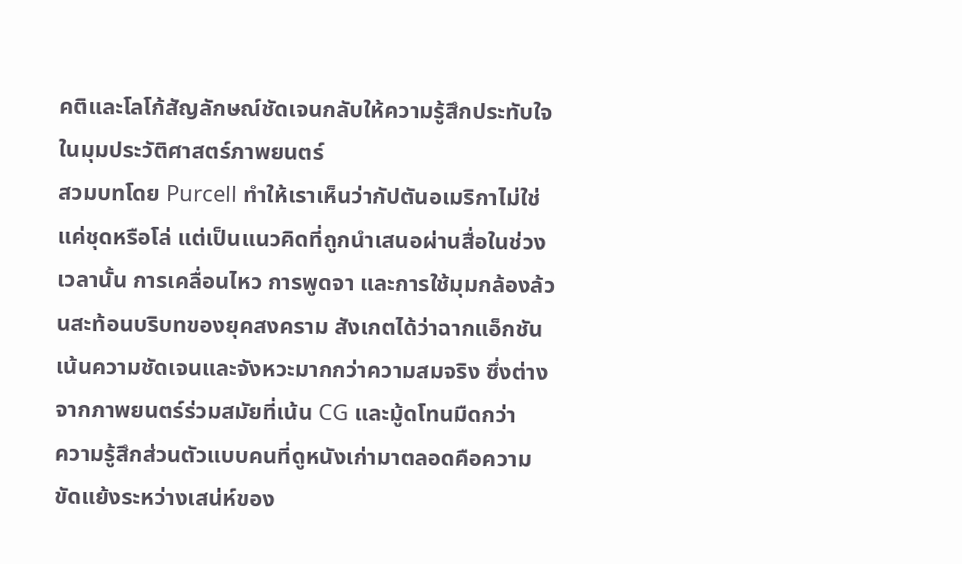คติและโลโก้สัญลักษณ์ชัดเจนกลับให้ความรู้สึกประทับใจในมุมประวัติศาสตร์ภาพยนตร์
สวมบทโดย Purcell ทำให้เราเห็นว่ากัปตันอเมริกาไม่ใช่แค่ชุดหรือโล่ แต่เป็นแนวคิดที่ถูกนำเสนอผ่านสื่อในช่วงเวลานั้น การเคลื่อนไหว การพูดจา และการใช้มุมกล้องล้วนสะท้อนบริบทของยุคสงคราม สังเกตได้ว่าฉากแอ็กชันเน้นความชัดเจนและจังหวะมากกว่าความสมจริง ซึ่งต่างจากภาพยนตร์ร่วมสมัยที่เน้น CG และมู้ดโทนมืดกว่า
ความรู้สึกส่วนตัวแบบคนที่ดูหนังเก่ามาตลอดคือความขัดแย้งระหว่างเสน่ห์ของ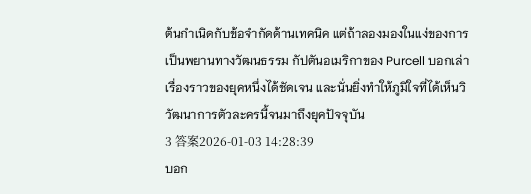ต้นกำเนิดกับข้อจำกัดด้านเทคนิค แต่ถ้าลองมองในแง่ของการเป็นพยานทางวัฒนธรรม กัปตันอเมริกาของ Purcell บอกเล่าเรื่องราวของยุคหนึ่งได้ชัดเจน และนั่นยิ่งทำให้ภูมิใจที่ได้เห็นวิวัฒนาการตัวละครนี้จนมาถึงยุคปัจจุบัน
3 答案2026-01-03 14:28:39
บอก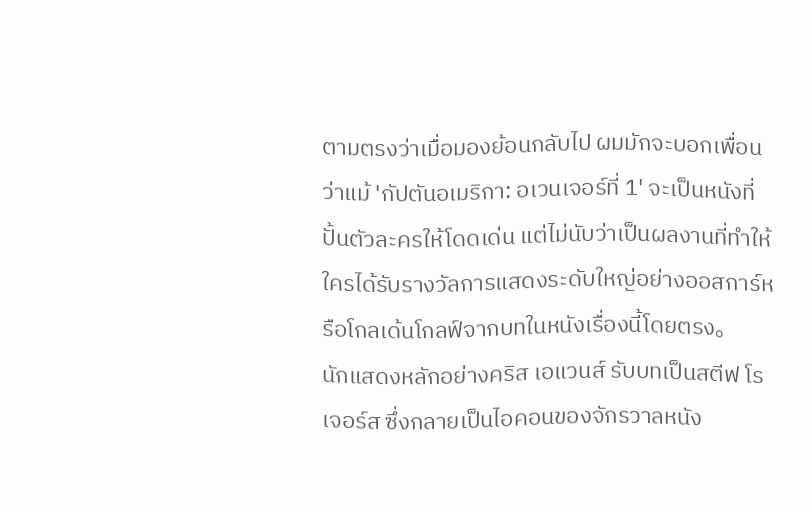ตามตรงว่าเมื่อมองย้อนกลับไป ผมมักจะบอกเพื่อนว่าแม้ 'กัปตันอเมริกา: อเวนเจอร์ที่ 1' จะเป็นหนังที่ปั้นตัวละครให้โดดเด่น แต่ไม่นับว่าเป็นผลงานที่ทำให้ใครได้รับรางวัลการแสดงระดับใหญ่อย่างออสการ์หรือโกลเด้นโกลฟ์จากบทในหนังเรื่องนี้โดยตรง。
นักแสดงหลักอย่างคริส เอแวนส์ รับบทเป็นสตีฟ โรเจอร์ส ซึ่งกลายเป็นไอคอนของจักรวาลหนัง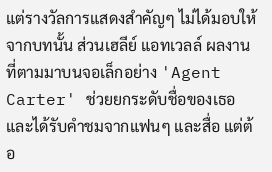แต่รางวัลการแสดงสำคัญๆ ไม่ได้มอบให้จากบทนั้น ส่วนเฮลีย์ แอทเวลล์ ผลงานที่ตามมาบนจอเล็กอย่าง 'Agent Carter' ช่วยยกระดับชื่อของเธอและได้รับคำชมจากแฟนๆ และสื่อ แต่ต้อ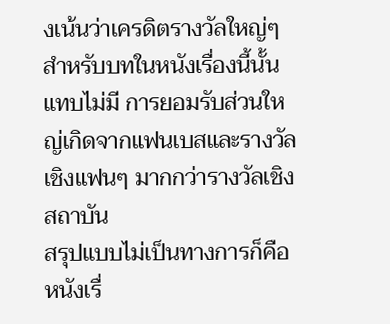งเน้นว่าเครดิตรางวัลใหญ่ๆ สำหรับบทในหนังเรื่องนี้นั้นแทบไม่มี การยอมรับส่วนใหญ่เกิดจากแฟนเบสและรางวัลเชิงแฟนๆ มากกว่ารางวัลเชิงสถาบัน
สรุปแบบไม่เป็นทางการก็คือ หนังเรื่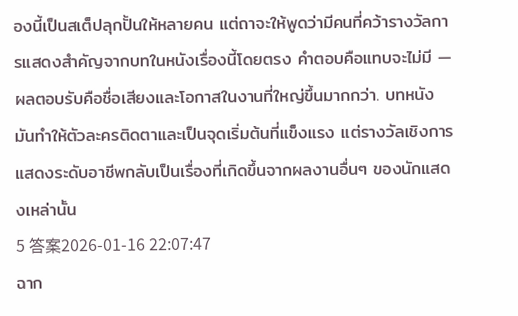องนี้เป็นสเต็ปลุกปั้นให้หลายคน แต่ถาจะให้พูดว่ามีคนที่คว้ารางวัลการแสดงสำคัญจากบทในหนังเรื่องนี้โดยตรง คำตอบคือแทบจะไม่มี — ผลตอบรับคือชื่อเสียงและโอกาสในงานที่ใหญ่ขึ้นมากกว่า. บทหนังมันทำให้ตัวละครติดตาและเป็นจุดเริ่มต้นที่แข็งแรง แต่รางวัลเชิงการแสดงระดับอาชีพกลับเป็นเรื่องที่เกิดขึ้นจากผลงานอื่นๆ ของนักแสดงเหล่านั้น
5 答案2026-01-16 22:07:47
ฉาก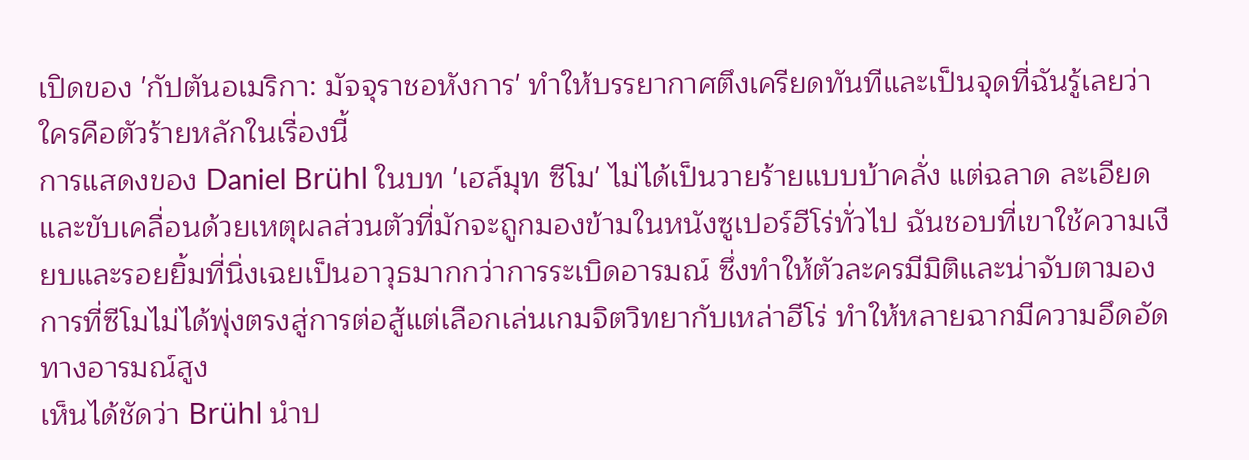เปิดของ 'กัปตันอเมริกา: มัจจุราชอหังการ' ทำให้บรรยากาศตึงเครียดทันทีและเป็นจุดที่ฉันรู้เลยว่าใครคือตัวร้ายหลักในเรื่องนี้
การแสดงของ Daniel Brühl ในบท 'เฮล์มุท ซีโม' ไม่ได้เป็นวายร้ายแบบบ้าคลั่ง แต่ฉลาด ละเอียด และขับเคลื่อนด้วยเหตุผลส่วนตัวที่มักจะถูกมองข้ามในหนังซูเปอร์ฮีโร่ทั่วไป ฉันชอบที่เขาใช้ความเงียบและรอยยิ้มที่นิ่งเฉยเป็นอาวุธมากกว่าการระเบิดอารมณ์ ซึ่งทำให้ตัวละครมีมิติและน่าจับตามอง การที่ซีโมไม่ได้พุ่งตรงสู่การต่อสู้แต่เลือกเล่นเกมจิตวิทยากับเหล่าฮีโร่ ทำให้หลายฉากมีความอึดอัดทางอารมณ์สูง
เห็นได้ชัดว่า Brühl นำป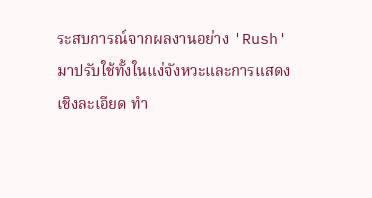ระสบการณ์จากผลงานอย่าง 'Rush' มาปรับใช้ทั้งในแง่จังหวะและการแสดงเชิงละเอียด ทำ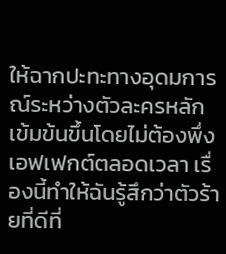ให้ฉากปะทะทางอุดมการณ์ระหว่างตัวละครหลักเข้มข้นขึ้นโดยไม่ต้องพึ่งเอฟเฟกต์ตลอดเวลา เรื่องนี้ทำให้ฉันรู้สึกว่าตัวร้ายที่ดีที่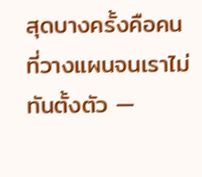สุดบางครั้งคือคนที่วางแผนจนเราไม่ทันตั้งตัว —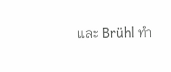และ Brühl ทำ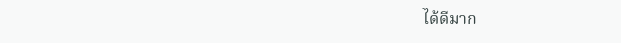ได้ดีมาก